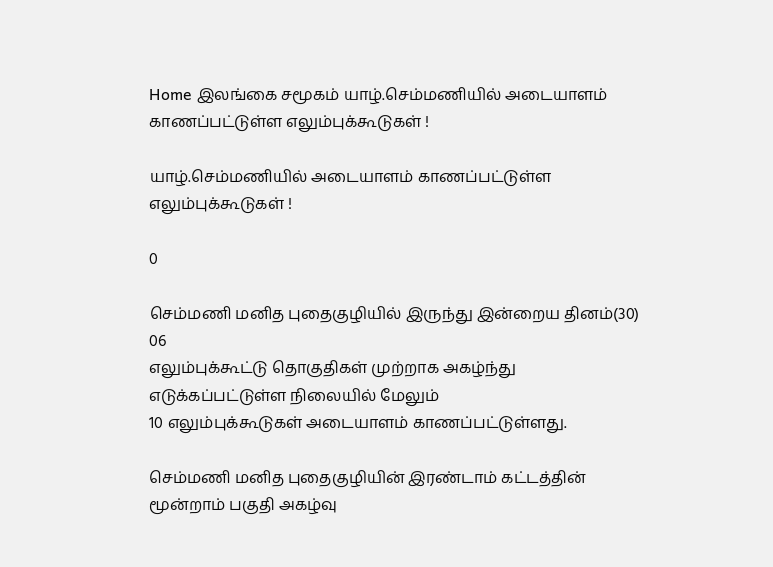Home இலங்கை சமூகம் யாழ்.செம்மணியில் அடையாளம் காணப்பட்டுள்ள எலும்புக்கூடுகள் !

யாழ்.செம்மணியில் அடையாளம் காணப்பட்டுள்ள எலும்புக்கூடுகள் !

0

செம்மணி மனித புதைகுழியில் இருந்து இன்றைய தினம்(30) 06
எலும்புக்கூட்டு தொகுதிகள் முற்றாக அகழ்ந்து எடுக்கப்பட்டுள்ள நிலையில் மேலும்
10 எலும்புக்கூடுகள் அடையாளம் காணப்பட்டுள்ளது.

செம்மணி மனித புதைகுழியின் இரண்டாம் கட்டத்தின் மூன்றாம் பகுதி அகழ்வு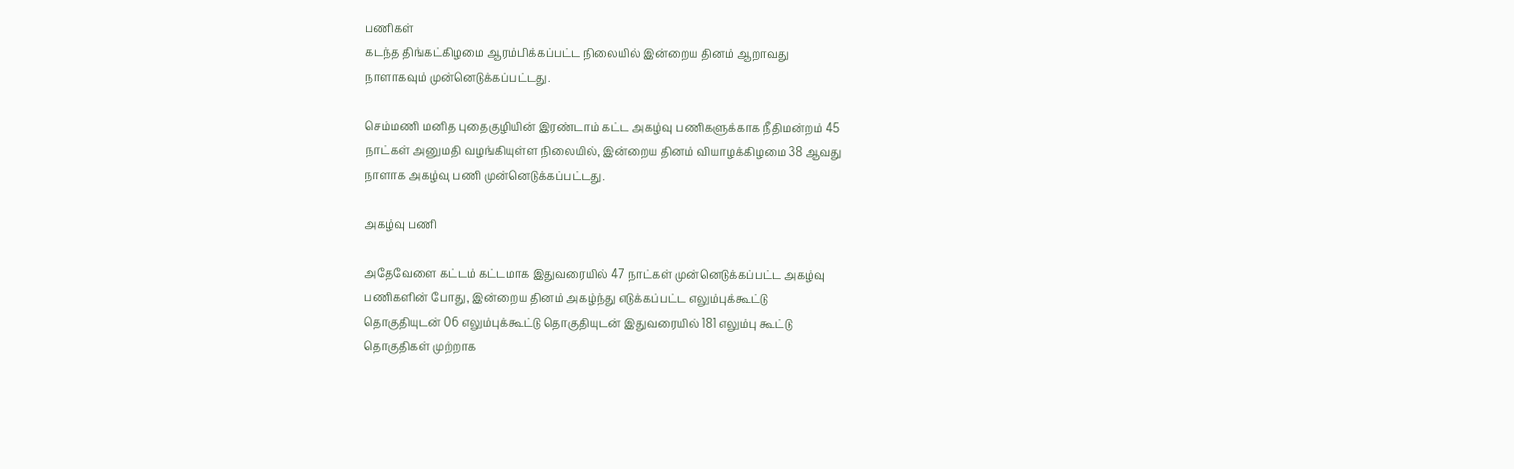பணிகள்
கடந்த திங்கட்கிழமை ஆரம்பிக்கப்பட்ட நிலையில் இன்றைய தினம் ஆறாவது
நாளாகவும் முன்னெடுக்கப்பட்டது.

செம்மணி மனித புதைகுழியின் இரண்டாம் கட்ட அகழ்வு பணிகளுக்காக நீதிமன்றம் 45
நாட்கள் அனுமதி வழங்கியுள்ள நிலையில், இன்றைய தினம் வியாழக்கிழமை 38 ஆவது
நாளாக அகழ்வு பணி முன்னெடுக்கப்பட்டது.

அகழ்வு பணி

அதேவேளை கட்டம் கட்டமாக இதுவரையில் 47 நாட்கள் முன்னெடுக்கப்பட்ட அகழ்வு
பணிகளின் போது, இன்றைய தினம் அகழ்ந்து எடுக்கப்பட்ட எலும்புக்கூட்டு
தொகுதியுடன் 06 எலும்புக்கூட்டு தொகுதியுடன் இதுவரையில் 181 எலும்பு கூட்டு
தொகுதிகள் முற்றாக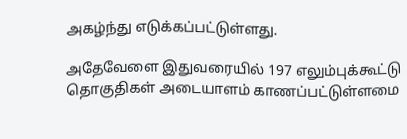அகழ்ந்து எடுக்கப்பட்டுள்ளது.

அதேவேளை இதுவரையில் 197 எலும்புக்கூட்டு தொகுதிகள் அடையாளம் காணப்பட்டுள்ளமை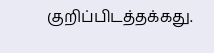குறிப்பிடத்தக்கது.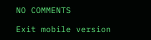NO COMMENTS

Exit mobile version